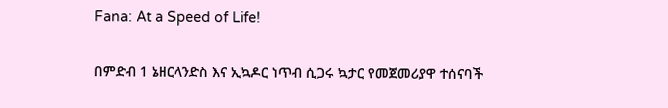Fana: At a Speed of Life!

በምድብ 1 ኔዘርላንድስ እና ኢኳዶር ነጥብ ሲጋሩ ኳታር የመጀመሪያዋ ተሰናባች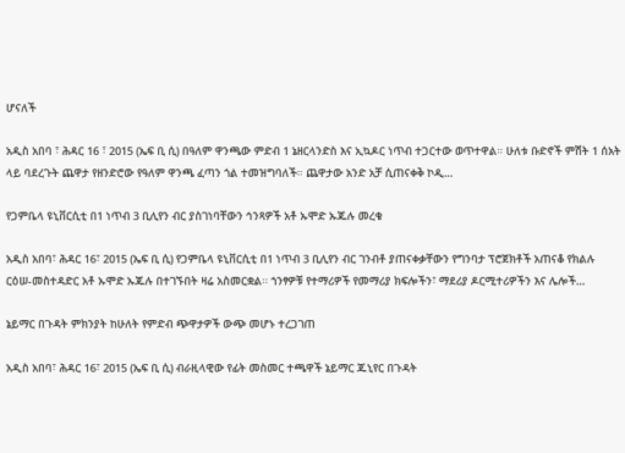ሆናለች

አዲስ አበባ ፣ ሕዳር 16 ፣ 2015 (ኤፍ ቢ ሲ) በዓለም ዋንጫው ምድብ 1 ኔዘርላንድስ እና ኢኳዶር ነጥብ ተጋርተው ወጥተዋል። ሁለቱ ቡድኖች ምሽት 1 ሰአት ላይ ባደረጉት ጨዋታ የዘንድሮው የዓለም ዋንጫ ፈጣን ጎል ተመዝግባለች። ጨዋታው አንድ አቻ ሲጠናቀቅ ኮዲ…

የጋምቤላ ዩኒቨርሲቲ በ1 ነጥብ 3 ቢሊየን ብር ያስገነባቸውን ኅንጻዎች አቶ ኡሞድ ኡጁሉ መረቁ

አዲስ አበባ፣ ሕዳር 16፣ 2015 (ኤፍ ቢ ሲ) የጋምቤላ ዩኒቨርሲቲ በ1 ነጥብ 3 ቢሊየን ብር ገንብቶ ያጠናቀቃቸውን የግንባታ ፕሮጀክቶች አጠናቆ የክልሉ ርዕሠ-መስተዳድር አቶ ኡሞድ ኡጁሉ በተገኙበት ዛሬ አስመርቋል፡፡ ኀንፃዎቹ የተማሪዎች የመማሪያ ክፍሎችን፣ ማደሪያ ዶርሚተሪዎችን እና ሌሎች…

ኔይማር በጉዳት ምክንያት ከሁለት የምድብ ጭዋታዎች ውጭ መሆኑ ተረጋገጠ

አዲስ አበባ፣ ሕዳር 16፣ 2015 (ኤፍ ቢ ሲ) ብራዚላዊው የፊት መስመር ተጫዋች ኔይማር ጁኒየር በጉዳት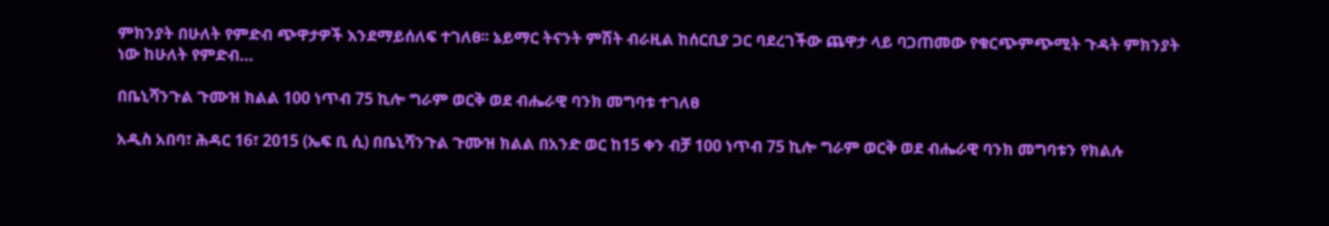ምክንያት በሁለት የምድብ ጭዋታዎች እንደማይሰለፍ ተገለፀ፡፡ ኔይማር ትናንት ምሽት ብራዚል ከሰርቢያ ጋር ባደረገችው ጨዋታ ላይ ባጋጠመው የቁርጭምጭሚት ጉዳት ምክንያት ነው ከሁለት የምድብ…

በቤኒሻንጉል ጉሙዝ ክልል 100 ነጥብ 75 ኪሎ ግራም ወርቅ ወደ ብሔራዊ ባንክ መግባቱ ተገለፀ

አዲስ አበባ፣ ሕዳር 16፣ 2015 (ኤፍ ቢ ሲ) በቤኒሻንጉል ጉሙዝ ክልል በአንድ ወር ከ15 ቀን ብቻ 100 ነጥብ 75 ኪሎ ግራም ወርቅ ወደ ብሔራዊ ባንክ መግባቱን የክልሉ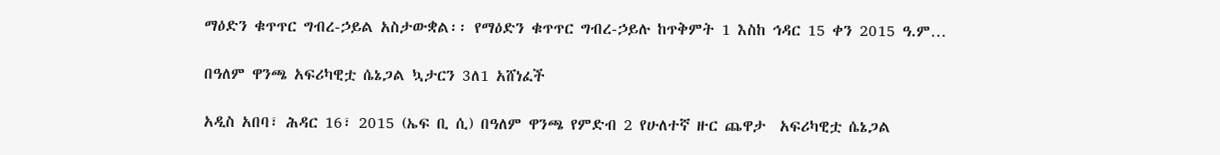ማዕድን ቁጥጥር ግብረ-ኃይል አስታውቋል፡፡ የማዕድን ቁጥጥር ግብረ-ኃይሉ ከጥቅምት 1 እስከ ኅዳር 15 ቀን 2015 ዓ.ም…

በዓለም ዋንጫ አፍሪካዊቷ ሴኔጋል ኳታርን 3ለ1 አሸነፈች

አዲስ አበባ፣ ሕዳር 16፣ 2015 (ኤፍ ቢ ሲ) በዓለም ዋንጫ የምድብ 2 የሁለተኛ ዙር ጨዋታ  አፍሪካዊቷ ሴኔጋል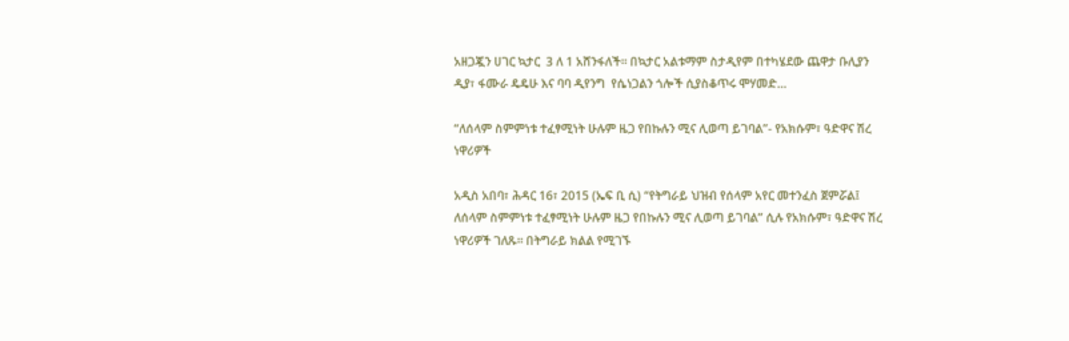አዘጋጇን ሀገር ኳታር  3 ለ 1 አሸንፋለች፡፡ በኳታር አልቱማም ስታዲየም በተካሄደው ጨዋታ ቡሊያን ዲያ፣ ፋሙራ ዴዴሁ እና ባባ ዲየንግ  የሴነጋልን ጎሎች ሲያስቆጥሩ ሞሃመድ…

“ለሰላም ስምምነቱ ተፈፃሚነት ሁሉም ዜጋ የበኩሉን ሚና ሊወጣ ይገባል”- የአክሱም፣ ዓድዋና ሽረ ነዋሪዎች

አዲስ አበባ፣ ሕዳር 16፣ 2015 (ኤፍ ቢ ሲ) “የትግራይ ህዝብ የሰላም አየር መተንፈስ ጀምሯል፤ ለሰላም ስምምነቱ ተፈፃሚነት ሁሉም ዜጋ የበኩሉን ሚና ሊወጣ ይገባል” ሲሉ የአክሱም፣ ዓድዋና ሽረ ነዋሪዎች ገለጹ፡፡ በትግራይ ክልል የሚገኙ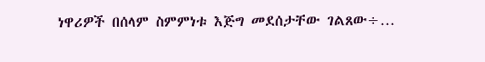ነዋሪዎች በሰላም ስምምነቱ እጅግ መደሰታቸው ገልጸው÷…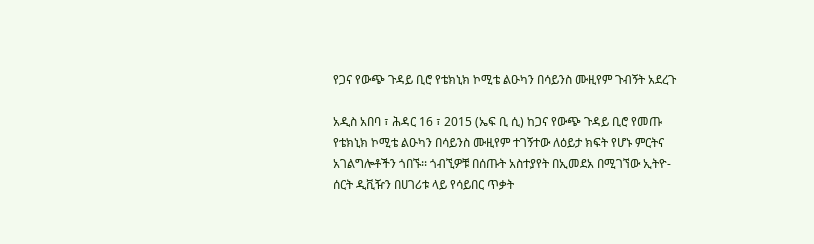የጋና የውጭ ጉዳይ ቢሮ የቴክኒክ ኮሚቴ ልዑካን በሳይንስ ሙዚየም ጉብኝት አደረጉ

አዲስ አበባ ፣ ሕዳር 16 ፣ 2015 (ኤፍ ቢ ሲ) ከጋና የውጭ ጉዳይ ቢሮ የመጡ የቴክኒክ ኮሚቴ ልዑካን በሳይንስ ሙዚየም ተገኝተው ለዕይታ ክፍት የሆኑ ምርትና አገልግሎቶችን ጎበኙ፡፡ ጎብኚዎቹ በሰጡት አስተያየት በኢመደአ በሚገኘው ኢትዮ-ሰርት ዲቪዥን በሀገሪቱ ላይ የሳይበር ጥቃት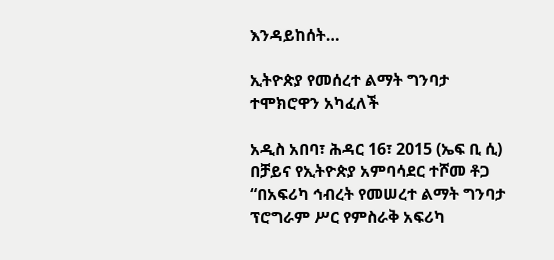እንዳይከሰት…

ኢትዮጵያ የመሰረተ ልማት ግንባታ ተሞክሮዋን አካፈለች

አዲስ አበባ፣ ሕዳር 16፣ 2015 (ኤፍ ቢ ሲ) በቻይና የኢትዮጵያ አምባሳደር ተሾመ ቶጋ “በአፍሪካ ኅብረት የመሠረተ ልማት ግንባታ ፕሮግራም ሥር የምስራቅ አፍሪካ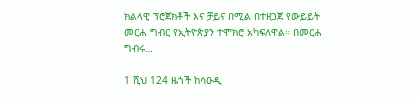ክልላዊ ፕሮጀክቶች እና ቻይና በሚል በተዘጋጀ የውይይት መርሐ ግብር የኢትዮጵያን ተሞክሮ አካፍለዋል። በመርሐ ግብሩ…

1 ሺህ 124 ዜጎች ከሳዑዲ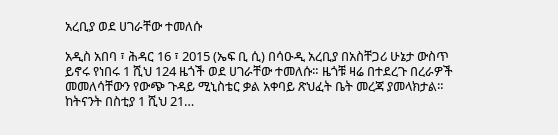አረቢያ ወደ ሀገራቸው ተመለሱ

አዲስ አበባ ፣ ሕዳር 16 ፣ 2015 (ኤፍ ቢ ሲ) በሳዑዲ አረቢያ በአስቸጋሪ ሁኔታ ውስጥ ይኖሩ የነበሩ 1 ሺህ 124 ዜጎች ወደ ሀገራቸው ተመለሱ። ዜጎቹ ዛሬ በተደረጉ በረራዎች መመለሳቸውን የውጭ ጉዳይ ሚኒስቴር ቃል አቀባይ ጽህፈት ቤት መረጃ ያመላክታል። ከትናንት በስቲያ 1 ሺህ 21…